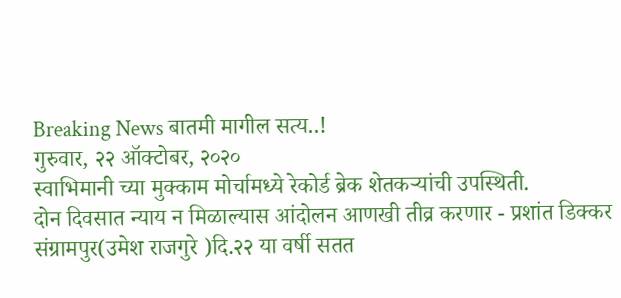Breaking News बातमी मागील सत्य..!
गुरुवार, २२ ऑक्टोबर, २०२०
स्वाभिमानी च्या मुक्काम मोर्चामध्ये रेकोर्ड ब्रेक शेतकऱ्यांची उपस्थिती.
दोन दिवसात न्याय न मिळाल्यास आंदोलन आणखी तीव्र करणार - प्रशांत डिक्कर
संग्रामपुर(उमेश राजगुरे )दि.२२ या वर्षी सतत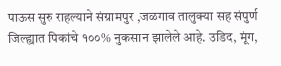पाऊस सुरु राहल्याने संग्रामपुर ,जळगाव तालुक्या सह संपुर्ण जिल्ह्यात पिकांचे १००% नुकसान झालेले आहे. उडिद, मूंग,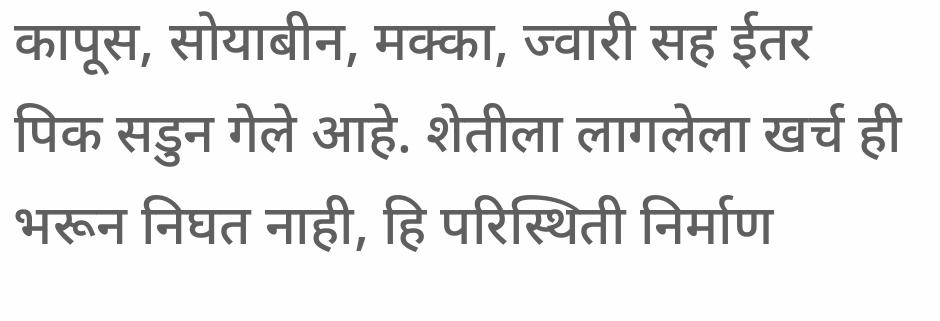कापूस, सोयाबीन, मक्का, ज्वारी सह ईतर पिक सडुन गेले आहे. शेतीला लागलेला खर्च ही भरून निघत नाही, हि परिस्थिती निर्माण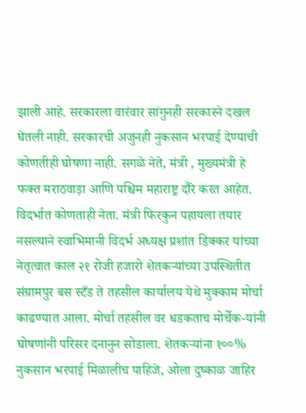झाली आहे. सरकारला वारंवार सांगुनही सरकारने दखल घेतली नाही. सरकारची अजुनही नुकसान भरपाई देण्याची कोणतीही घोषणा नाही. सगळे नेते, मंत्री , मुख्यमंत्री हे फक्त मराठवाड़ा आणि पश्चिम महाराष्ट्र दौरे करत आहेत. विदर्भात कोणताही नेता. मंत्री फिरकुन पहायला तयार नसल्याने स्वाभिमानी विदर्भ अध्यक्ष प्रशांत डिक्कर यांच्या नेतृत्वात काल २१ रोजी हजारो शेतकऱ्यांच्या उपस्थितीत संग्रामपुर बस स्टँड ते तहसील कार्यालय येथे मुक्काम मोर्चा काढण्यात आला. मोर्चा तहसील वर धडकताच मोर्चेक-यांनी घोषणांनी परिसर दनानुन सोडाला. शेतकऱ्यांना १००% नुकसान भरपाई मिळालीच पाहिजे, ओला दुष्काळ जाहिर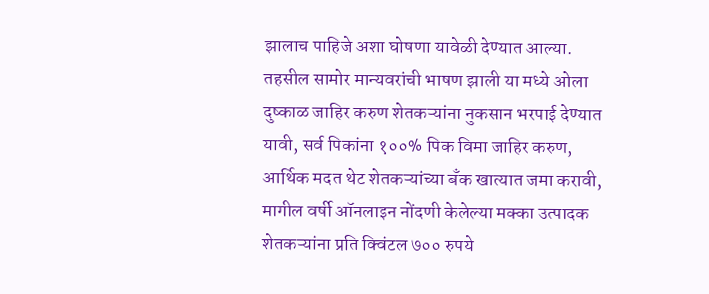झालाच पाहिजे अशा घोषणा यावेळी देण्यात आल्या.
तहसील सामोर मान्यवरांची भाषण झाली या मध्ये ओला दुष्काळ जाहिर करुण शेतकऱ्यांना नुकसान भरपाई देण्यात यावी, सर्व पिकांना १००% पिक विमा जाहिर करुण, आर्थिक मदत थेट शेतकऱ्यांच्या बँक खात्यात जमा करावी, मागील वर्षी ऑनलाइन नोंदणी केलेल्या मक्का उत्पादक शेतकऱ्यांना प्रति क्विंटल ७०० रुपये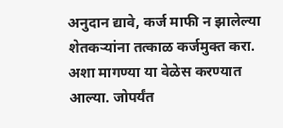अनुदान द्यावे, कर्ज माफी न झालेल्या शेतकऱ्यांना तत्काळ कर्जमुक्त करा. अशा मागण्या या वेळेस करण्यात आल्या. जोपर्यंत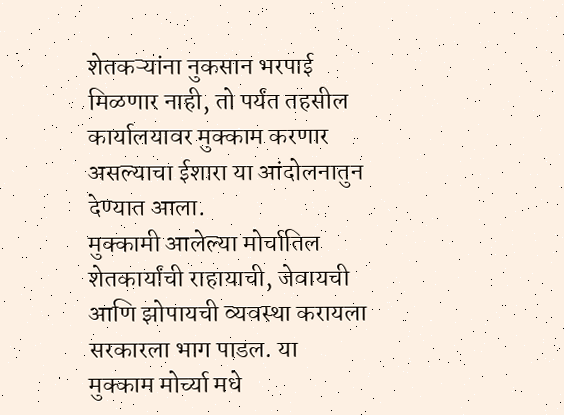शेतकऱ्यांना नुकसान भरपाई मिळणार नाही, तो पर्यंत तहसील कार्यालयावर मुक्काम करणार असल्याचा ईशारा या आंदोलनातुन देण्यात आला.
मुक्कामी आलेल्या मोर्चातिल शेतकार्यांची राहायाची, जेवायची आणि झोपायची व्यवस्था करायला सरकारला भाग पाडल. या मुक्काम मोर्च्या मधे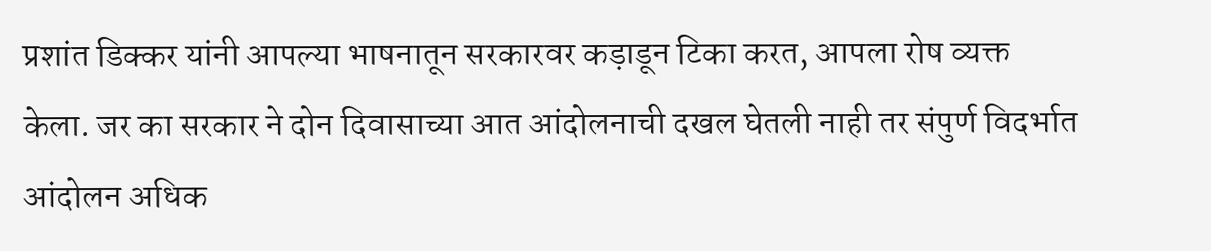प्रशांत डिक्कर यांनी आपल्या भाषनातून सरकारवर कड़ाडून टिका करत, आपला रोष व्यक्त केला. जर का सरकार ने दोन दिवासाच्या आत आंदोलनाची दखल घेतली नाही तर संपुर्ण विदर्भात आंदोलन अधिक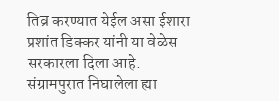तिव्र करण्यात येईल असा ईशारा प्रशांत डिक्कर यांनी या वेळेस सरकारला दिला आहे. संग्रामपुरात निघालेला ह्या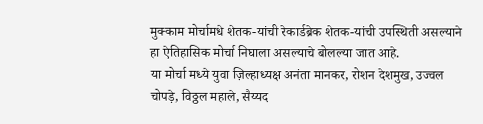मुक्काम मोर्चामधे शेतक-यांची रेकार्डब्रेक शेतक-यांची उपस्थिती असल्याने हा ऐतिहासिक मोर्चा निघाला असल्याचे बोलल्या जात आहे.
या मोर्चा मध्ये युवा ज़िल्हाध्यक्ष अनंता मानकर, रोशन देशमुख, उज्वल चोपड़े, विठ्ठल महाले, सैय्यद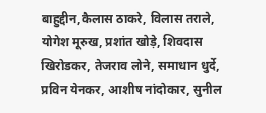बाहुद्दीन,कैलास ठाकरे, विलास तराले, योगेश मूरुख, प्रशांत खोड़े, शिवदास खिरोडकर, तेजराव लोने, समाधान धुर्दे, प्रविन येनकर, आशीष नांदोकार, सुनील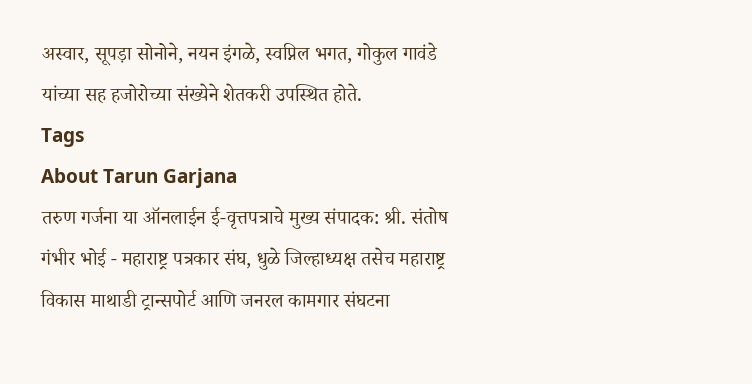अस्वार, सूपड़ा सोनोने, नयन इंगळे, स्वप्निल भगत, गोकुल गावंडे यांच्या सह हजोरोच्या संख्येने शेतकरी उपस्थित होते.
Tags
About Tarun Garjana
तरुण गर्जना या ऑनलाईन ई-वृत्तपत्राचे मुख्य संपादक: श्री. संतोष गंभीर भोई - महाराष्ट्र पत्रकार संघ, धुळे जिल्हाध्यक्ष तसेच महाराष्ट्र विकास माथाडी ट्रान्सपोर्ट आणि जनरल कामगार संघटना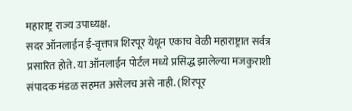महाराष्ट्र राज्य उपाध्यक्ष.
सदर ऑनलाईन ई-वृत्तपत्र शिरपूर येथून एकाच वेळी महाराष्ट्रात सर्वत्र प्रसारित होते. या ऑनलाईन पोर्टल मध्ये प्रसिद्ध झालेल्या मजकुराशी संपादक मंडळ सहमत असेलच असे नाही. (शिरपूर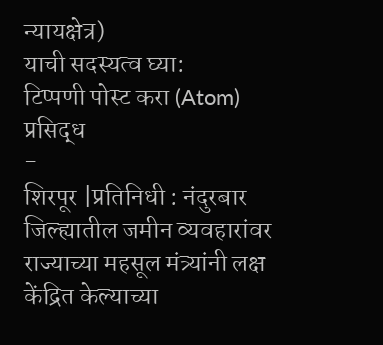न्यायक्षेत्र)
याची सदस्यत्व घ्या:
टिप्पणी पोस्ट करा (Atom)
प्रसिद्ध
-
शिरपूर |प्रतिनिधी : नंदुरबार जिल्ह्यातील जमीन व्यवहारांवर राज्याच्या महसूल मंत्र्यांनी लक्ष केंद्रित केल्याच्या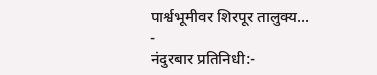पार्श्वभूमीवर शिरपूर तालुक्य...
-
नंदुरबार प्रतिनिधी:-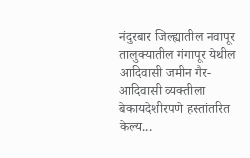नंदुरबार जिल्ह्यातील नवापूर तालुक्यातील गंगापूर येथील आदिवासी जमीन गैर-आदिवासी व्यक्तीला बेकायदेशीरपणे हस्तांतरित केल्य...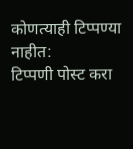कोणत्याही टिप्पण्या नाहीत:
टिप्पणी पोस्ट करा